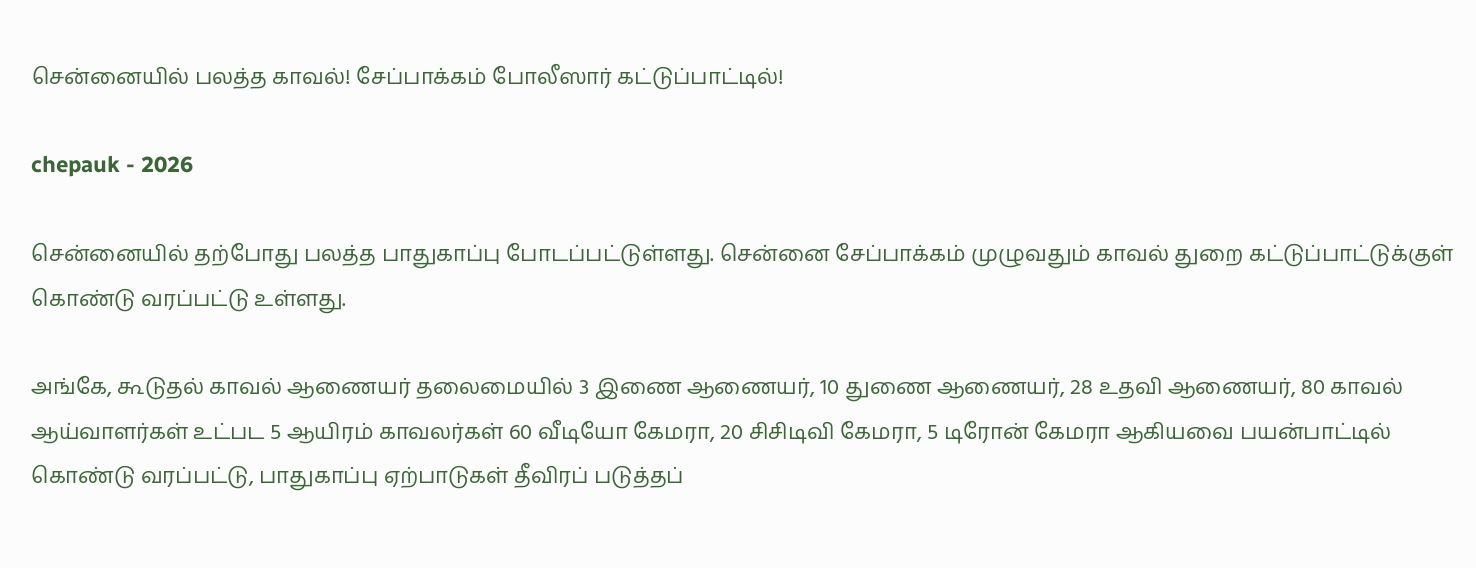சென்னையில் பலத்த காவல்! சேப்பாக்கம் போலீஸார் கட்டுப்பாட்டில்!

chepauk - 2026

சென்னையில் தற்போது பலத்த பாதுகாப்பு போடப்பட்டுள்ளது. சென்னை சேப்பாக்கம் முழுவதும் காவல் துறை கட்டுப்பாட்டுக்குள் கொண்டு வரப்பட்டு உள்ளது.

அங்கே, கூடுதல் காவல் ஆணையர் தலைமையில் 3 இணை ஆணையர், 10 துணை ஆணையர், 28 உதவி ஆணையர், 80 காவல் ஆய்வாளர்கள் உட்பட 5 ஆயிரம் காவலர்கள் 60 வீடியோ கேமரா, 20 சிசிடிவி கேமரா, 5 டிரோன் கேமரா ஆகியவை பயன்பாட்டில் கொண்டு வரப்பட்டு, பாதுகாப்பு ஏற்பாடுகள் தீவிரப் படுத்தப்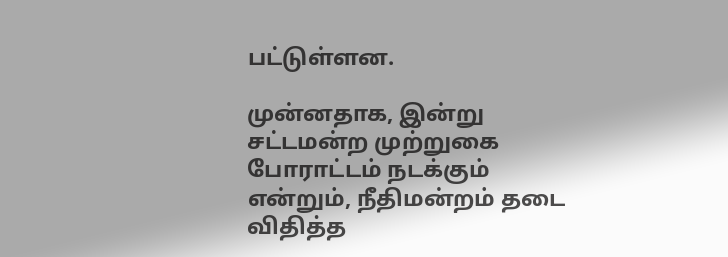பட்டுள்ளன.

முன்னதாக, இன்று சட்டமன்ற முற்றுகை போராட்டம் நடக்கும் என்றும், நீதிமன்றம் தடை விதித்த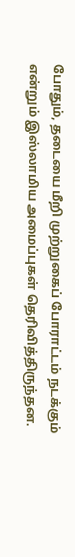போதும், தடையை மீறி முற்றுகைப் போராட்டம் நடக்கும் என்றும் இஸ்லாமிய அமைப்புகள் தெரிவித்திருந்தன.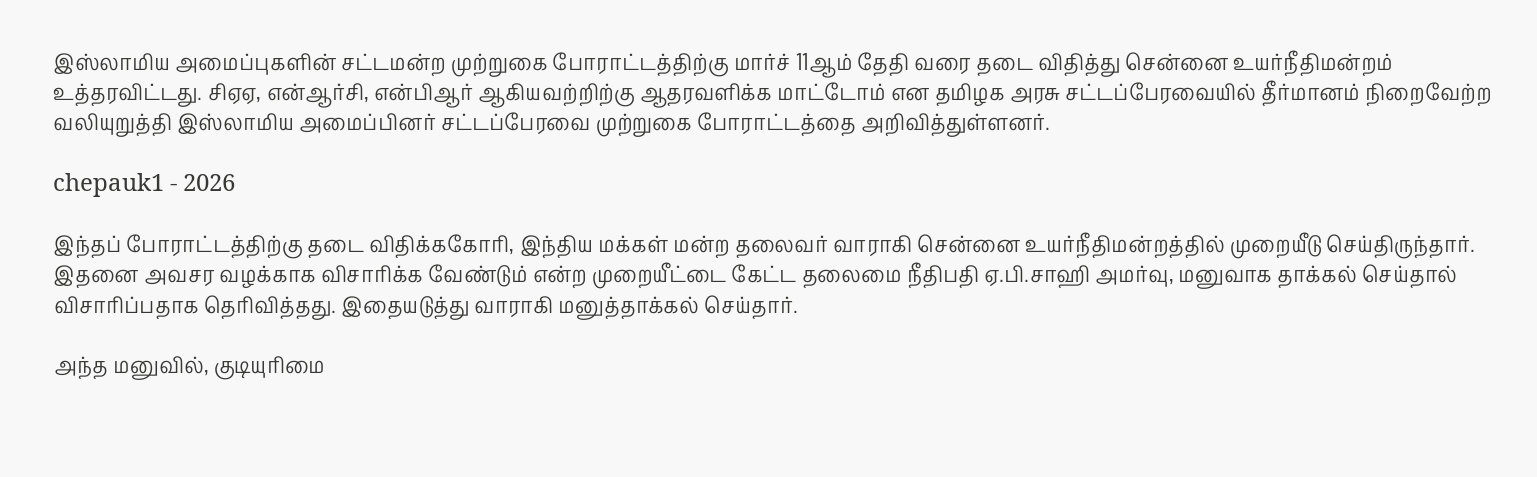இஸ்லாமிய அமைப்புகளின் சட்டமன்ற முற்றுகை போராட்டத்திற்கு மார்ச் 11ஆம் தேதி வரை தடை விதித்து சென்னை உயர்நீதிமன்றம் உத்தரவிட்டது. சிஏஏ, என்ஆர்சி, என்பிஆர் ஆகியவற்றிற்கு ஆதரவளிக்க மாட்டோம் என தமிழக அரசு சட்டப்பேரவையில் தீர்மானம் நிறைவேற்ற வலியுறுத்தி இஸ்லாமிய அமைப்பினர் சட்டப்பேரவை முற்றுகை போராட்டத்தை அறிவித்துள்ளனர்.

chepauk1 - 2026

இந்தப் போராட்டத்திற்கு தடை விதிக்ககோரி, இந்திய மக்கள் மன்ற தலைவர் வாராகி சென்னை உயர்நீதிமன்றத்தில் முறையீடு செய்திருந்தார். இதனை அவசர வழக்காக விசாரிக்க வேண்டும் என்ற முறையீட்டை கேட்ட தலைமை நீதிபதி ஏ.பி.சாஹி அமர்வு, மனுவாக தாக்கல் செய்தால் விசாரிப்பதாக தெரிவித்தது. இதையடுத்து வாராகி மனுத்தாக்கல் செய்தார்.

அந்த மனுவில், குடியுரிமை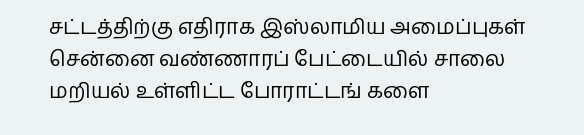சட்டத்திற்கு எதிராக இஸ்லாமிய அமைப்புகள் சென்னை வண்ணாரப் பேட்டையில் சாலை மறியல் உள்ளிட்ட போராட்டங் களை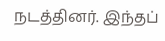நடத்தினர். இந்தப்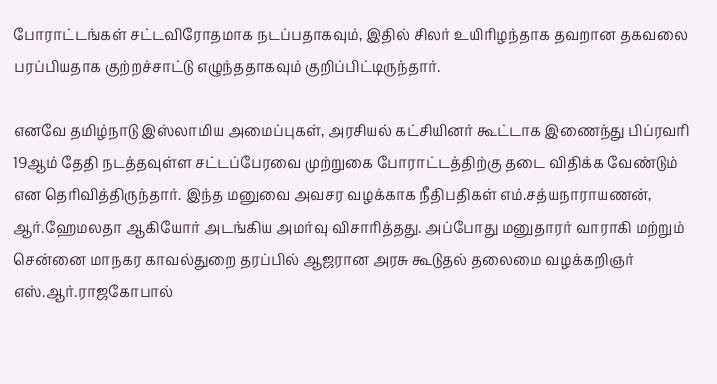போராட்டங்கள் சட்டவிரோதமாக நடப்பதாகவும், இதில் சிலர் உயிரிழந்தாக தவறான தகவலை பரப்பியதாக குற்றச்சாட்டு எழுந்ததாகவும் குறிப்பிட்டிருந்தார்.

எனவே தமிழ்நாடு இஸ்லாமிய அமைப்புகள், அரசியல் கட்சியினர் கூட்டாக இணைந்து பிப்ரவரி 19ஆம் தேதி நடத்தவுள்ள சட்டப்பேரவை முற்றுகை போராட்டத்திற்கு தடை விதிக்க வேண்டும் என தெரிவித்திருந்தார். இந்த மனுவை அவசர வழக்காக நீதிபதிகள் எம்.சத்யநாராயணன், ஆர்.ஹேமலதா ஆகியோர் அடங்கிய அமர்வு விசாரித்தது. அப்போது மனுதாரர் வாராகி மற்றும் சென்னை மாநகர காவல்துறை தரப்பில் ஆஜரான அரசு கூடுதல் தலைமை வழக்கறிஞர் எஸ்.ஆர்.ராஜகோபால்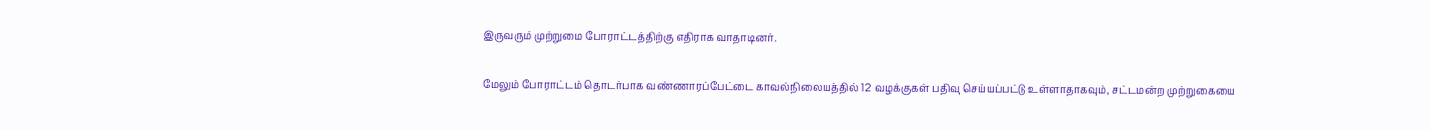இருவரும் முற்றுமை போராட்டத்திற்கு எதிராக வாதாடினர்.

மேலும் போராட்டம் தொடர்பாக வண்ணாரப்பேட்டை காவல்நிலையத்தில் 12 வழக்குகள் பதிவு செய்யப்பட்டு உள்ளாதாகவும், சட்டமன்ற முற்றுகையை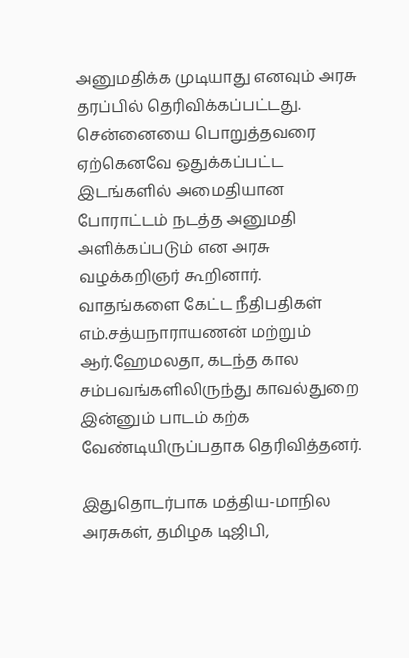அனுமதிக்க முடியாது எனவும் அரசு தரப்பில் தெரிவிக்கப்பட்டது. சென்னையை பொறுத்தவரை ஏற்கெனவே ஒதுக்கப்பட்ட இடங்களில் அமைதியான போராட்டம் நடத்த அனுமதி அளிக்கப்படும் என அரசு வழக்கறிஞர் கூறினார். வாதங்களை கேட்ட நீதிபதிகள் எம்.சத்யநாராயணன் மற்றும் ஆர்.ஹேமலதா, கடந்த கால சம்பவங்களிலிருந்து காவல்துறை இன்னும் பாடம் கற்க வேண்டியிருப்பதாக தெரிவித்தனர்.

இதுதொடர்பாக மத்திய-மாநில அரசுகள், தமிழக டிஜிபி,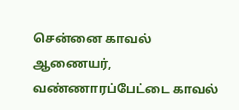சென்னை காவல் ஆணையர், வண்ணாரப்பேட்டை காவல்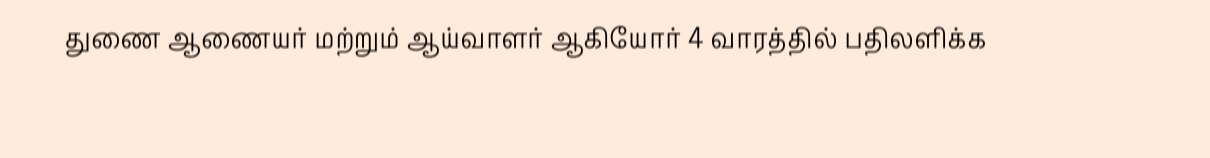துணை ஆணையர் மற்றும் ஆய்வாளர் ஆகியோர் 4 வாரத்தில் பதிலளிக்க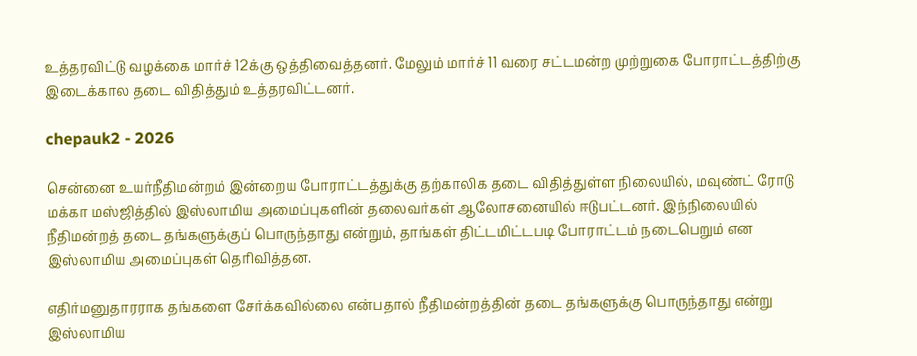உத்தரவிட்டு வழக்கை மார்ச் 12க்கு ஒத்திவைத்தனர். மேலும் மார்ச் 11 வரை சட்டமன்ற முற்றுகை போராட்டத்திற்கு இடைக்கால தடை விதித்தும் உத்தரவிட்டனர்.

chepauk2 - 2026

சென்னை உயர்நீதிமன்றம் இன்றைய போராட்டத்துக்கு தற்காலிக தடை விதித்துள்ள நிலையில், மவுண்ட் ரோடு மக்கா மஸ்ஜித்தில் இஸ்லாமிய அமைப்புகளின் தலைவர்கள் ஆலோசனையில் ஈடுபட்டனர். இந்நிலையில் நீதிமன்றத் தடை தங்களுக்குப் பொருந்தாது என்றும், தாங்கள் திட்டமிட்டபடி போராட்டம் நடைபெறும் என இஸ்லாமிய அமைப்புகள் தெரிவித்தன.

எதிர்மனுதாரராக தங்களை சேர்க்கவில்லை என்பதால் நீதிமன்றத்தின் தடை தங்களுக்கு பொருந்தாது என்று இஸ்லாமிய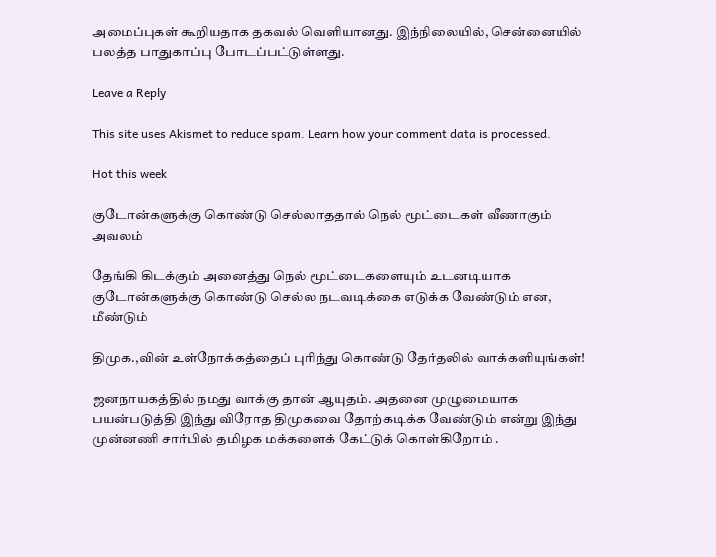அமைப்புகள் கூறியதாக தகவல் வெளியானது. இந்நிலையில், சென்னையில் பலத்த பாதுகாப்பு போடப்பட்டுள்ளது.

Leave a Reply

This site uses Akismet to reduce spam. Learn how your comment data is processed.

Hot this week

குடோன்களுக்கு கொண்டு செல்லாததால் நெல் மூட்டைகள் வீணாகும் அவலம்

தேங்கி கிடக்கும் அனைத்து நெல் மூட்டைகளையும் உடனடியாக குடோன்களுக்கு கொண்டு செல்ல நடவடிக்கை எடுக்க வேண்டும் என, மீண்டும்

திமுக.,வின் உள்நோக்கத்தைப் புரிந்து கொண்டு தேர்தலில் வாக்களியுங்கள்!

ஜனநாயகத்தில் நமது வாக்கு தான் ஆயுதம். அதனை முழுமையாக பயன்படுத்தி இந்து விரோத திமுகவை தோற்கடிக்க வேண்டும் என்று இந்து முன்னணி சார்பில் தமிழக மக்களைக் கேட்டுக் கொள்கிறோம் .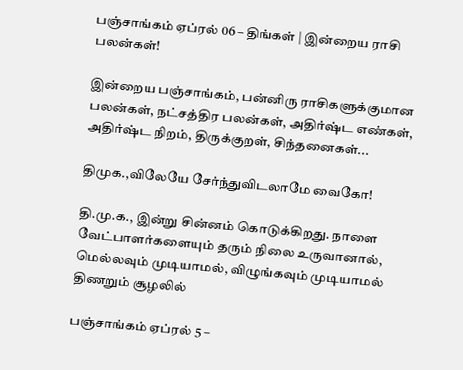பஞ்சாங்கம் ஏப்ரல் 06 – திங்கள் | இன்றைய ராசி பலன்கள்!

இன்றைய பஞ்சாங்கம், பன்னிரு ராசிகளுக்குமான பலன்கள், நட்சத்திர பலன்கள், அதிர்ஷ்ட எண்கள், அதிர்ஷ்ட நிறம், திருக்குறள், சிந்தனைகள்...

திமுக.,விலேயே சேர்ந்துவிடலாமே வைகோ!

தி.மு.க., இன்று சின்னம் கொடுக்கிறது. நாளை வேட்பாளர்களையும் தரும் நிலை உருவானால், மெல்லவும் முடியாமல், விழுங்கவும் முடியாமல் திணறும் சூழலில்

பஞ்சாங்கம் ஏப்ரல் 5 –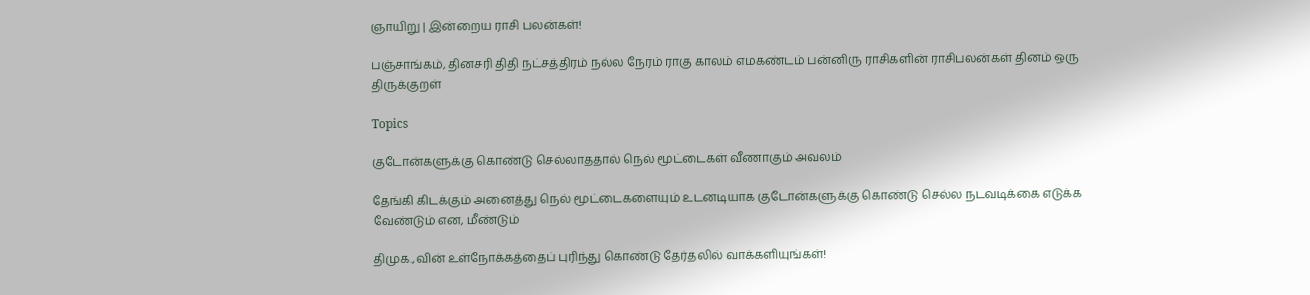ஞாயிறு | இன்றைய ராசி பலன்கள்!

பஞ்சாங்கம், தினசரி திதி நட்சத்திரம் நல்ல நேரம் ராகு காலம் எமகண்டம் பன்னிரு ராசிகளின் ராசிபலன்கள் தினம் ஒரு திருக்குறள்

Topics

குடோன்களுக்கு கொண்டு செல்லாததால் நெல் மூட்டைகள் வீணாகும் அவலம்

தேங்கி கிடக்கும் அனைத்து நெல் மூட்டைகளையும் உடனடியாக குடோன்களுக்கு கொண்டு செல்ல நடவடிக்கை எடுக்க வேண்டும் என, மீண்டும்

திமுக.,வின் உள்நோக்கத்தைப் புரிந்து கொண்டு தேர்தலில் வாக்களியுங்கள்!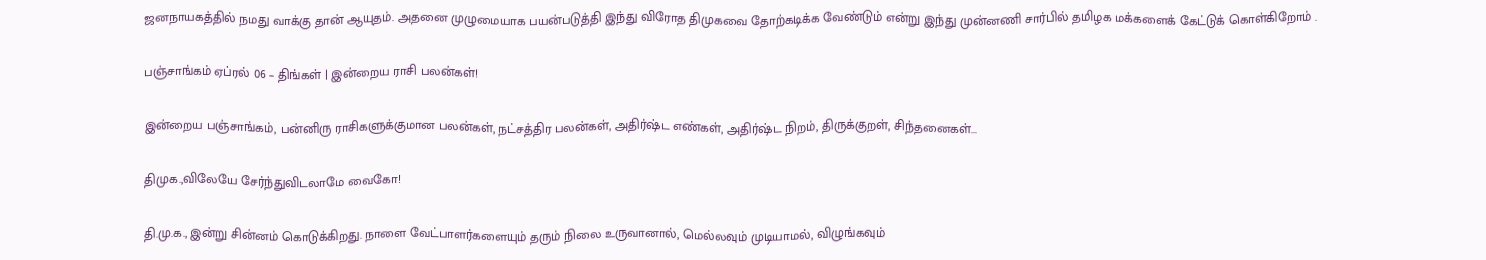ஜனநாயகத்தில் நமது வாக்கு தான் ஆயுதம். அதனை முழுமையாக பயன்படுத்தி இந்து விரோத திமுகவை தோற்கடிக்க வேண்டும் என்று இந்து முன்னணி சார்பில் தமிழக மக்களைக் கேட்டுக் கொள்கிறோம் .

பஞ்சாங்கம் ஏப்ரல் 06 – திங்கள் | இன்றைய ராசி பலன்கள்!

இன்றைய பஞ்சாங்கம், பன்னிரு ராசிகளுக்குமான பலன்கள், நட்சத்திர பலன்கள், அதிர்ஷ்ட எண்கள், அதிர்ஷ்ட நிறம், திருக்குறள், சிந்தனைகள்...

திமுக.,விலேயே சேர்ந்துவிடலாமே வைகோ!

தி.மு.க., இன்று சின்னம் கொடுக்கிறது. நாளை வேட்பாளர்களையும் தரும் நிலை உருவானால், மெல்லவும் முடியாமல், விழுங்கவும்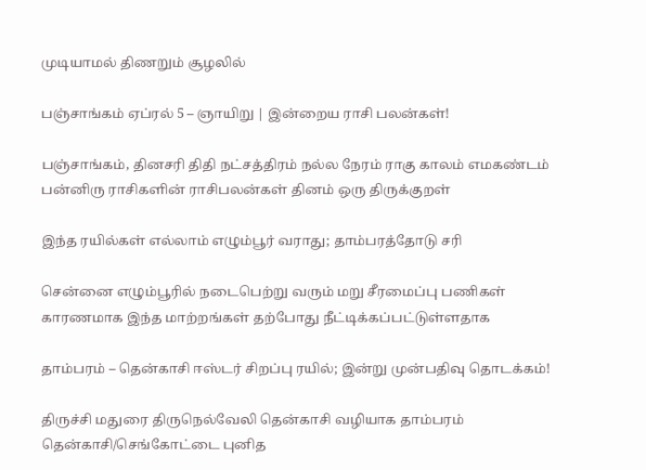முடியாமல் திணறும் சூழலில்

பஞ்சாங்கம் ஏப்ரல் 5 – ஞாயிறு | இன்றைய ராசி பலன்கள்!

பஞ்சாங்கம், தினசரி திதி நட்சத்திரம் நல்ல நேரம் ராகு காலம் எமகண்டம் பன்னிரு ராசிகளின் ராசிபலன்கள் தினம் ஒரு திருக்குறள்

இந்த ரயில்கள் எல்லாம் எழும்பூர் வராது; தாம்பரத்தோடு சரி

சென்னை எழும்பூரில் நடைபெற்று வரும் மறு சீரமைப்பு பணிகள் காரணமாக இந்த மாற்றங்கள் தற்போது நீட்டிக்கப்பட்டுள்ளதாக‌

தாம்பரம் – தென்காசி ஈஸ்டர் சிறப்பு ரயில்; இன்று முன்பதிவு தொடக்கம்!

திருச்சி மதுரை திருநெல்வேலி தென்காசி வழியாக தாம்பரம் தென்காசி/செங்கோட்டை புனித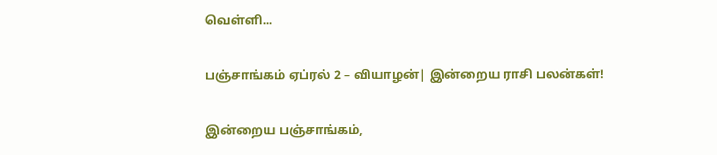வெள்ளி...

பஞ்சாங்கம் ஏப்ரல் 2 – வியாழன்| இன்றைய ராசி பலன்கள்!

இன்றைய பஞ்சாங்கம்,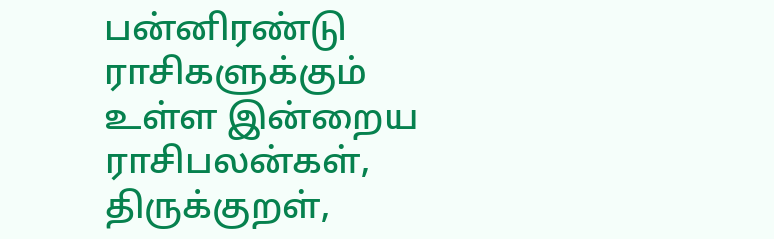பன்னிரண்டு ராசிகளுக்கும் உள்ள இன்றைய ராசிபலன்கள், திருக்குறள்,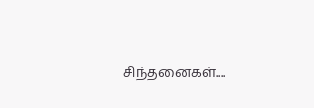சிந்தனைகள்....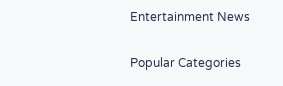Entertainment News

Popular Categories